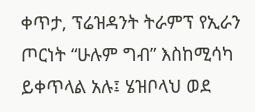ቀጥታ, ፕሬዝዳንት ትራምፕ የኢራን ጦርነት “ሁሉም ግብ” እስከሚሳካ ይቀጥላል አሉ፤ ሄዝቦላህ ወደ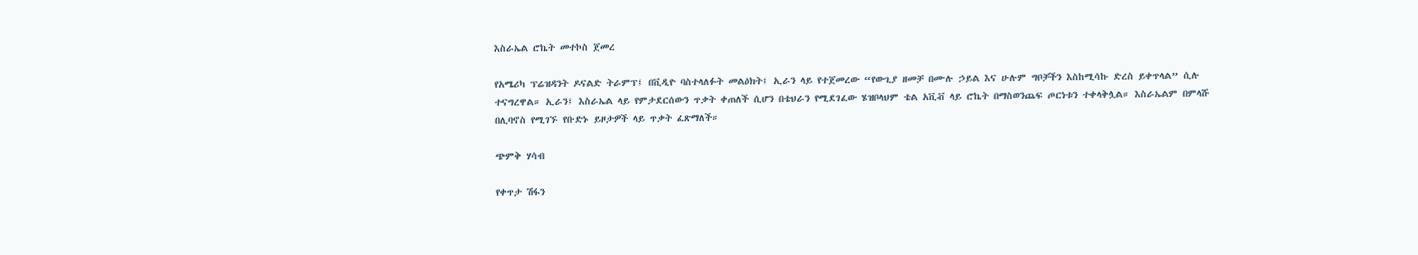እስራኤል ሮኬት መተኮስ ጀመረ

የአሜሪካ ፕሬዝዳንት ዶናልድ ትራምፕ፤ በቪዲዮ ባስተላለፉት መልዕክት፤ ኢራን ላይ የተጀመረው “የውጊያ ዘመቻ በሙሉ ኃይል እና ሁሉም ግቦቻችን እስከሚሳኩ ድረስ ይቀጥላል” ሲሉ ተናግረዋል። ኢራን፤ እስራኤል ላይ የምታደርሰውን ጥቃት ቀጠለች ሲሆን በቴህራን የሚደገፈው ሄዝቦላህም ቴል አቪቭ ላይ ሮኬት በማስወንጨፍ ጦርነቱን ተቀላቅሏል። እስራኤልም በምላሹ በሊባኖስ የሚገኙ የቡድኑ ይዞታዎች ላይ ጥቃት ፈጽማለች።

ጭምቅ ሃሳብ

የቀጥታ ሽፋን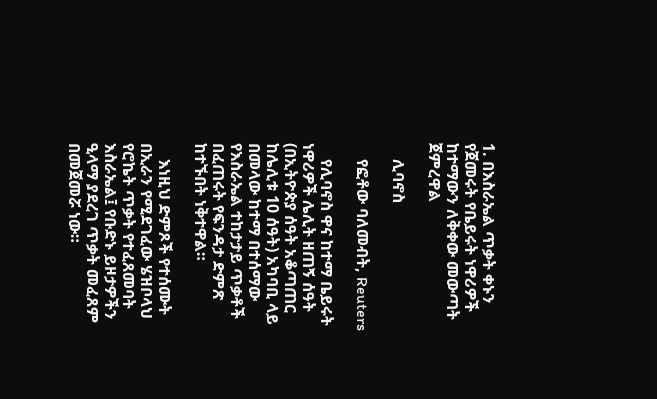1. በእስራኤል ጥቃት ቀኑን የጀመሩት የቤይሩት ነዋሪዎች ከተማውን ለቅቀው መውጣት ጀምረዋል

    ሊባኖስ

    የፎቶው ባለመብት, Reuters

    የሊባኖስ ዋና ከተማ ቤይሩት ነዋሪዎች ሌሊት ዘጠኝ ሰዓት (በኢትዮጵያ ሰዓት አቆጣጠር ከሌሊቱ 10 ሰዓት) አካባቢ ላይ በመላው ከተማ በተሰማው የእስራኤል ተከታታይ ጥቃቶች በፈጠሩት የፍንዳታ ድምጽ ከተኙበት ነቅተዋል።

    እነዚህ ድምጾች የተሰሙት በኢራን የሚደገፈው ሄዝቦላህ የሮኬት ጥቃት የተፈጸመባት እስራኤል፤ የቡድኑ ይዞታዎችን ዒላማ ያደረገ ጥቃት መፈጸም በመጀመሯ ነው።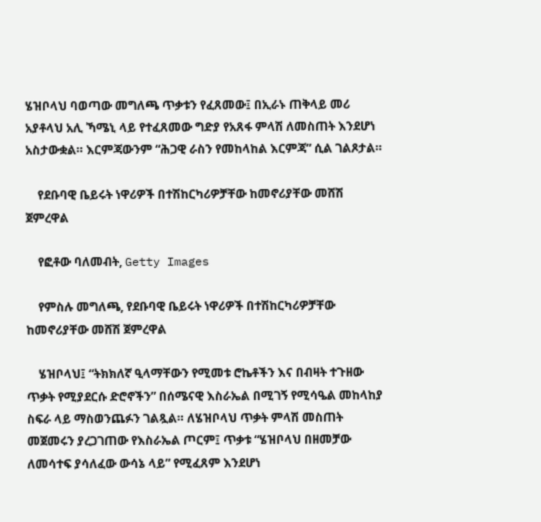ሄዝቦላህ ባወጣው መግለጫ ጥቃቱን የፈጸመው፤ በኢራኑ ጠቅላይ መሪ አያቶላህ አሊ ኻሜኒ ላይ የተፈጸመው ግድያ የአጸፋ ምላሽ ለመስጠት እንደሆነ አስታውቋል። እርምጃውንም “ሕጋዊ ራስን የመከላከል እርምጃ” ሲል ገልጾታል።

    የደቡባዊ ቤይሩት ነዋሪዎች በተሽከርካሪዎቻቸው ከመኖሪያቸው መሸሽ ጀምረዋል

    የፎቶው ባለመብት, Getty Images

    የምስሉ መግለጫ, የደቡባዊ ቤይሩት ነዋሪዎች በተሽከርካሪዎቻቸው ከመኖሪያቸው መሸሽ ጀምረዋል

    ሄዝቦላህ፤ “ትክክለኛ ዒላማቸውን የሚመቱ ሮኬቶችን እና በብዛት ተጉዘው ጥቃት የሚያደርሱ ድሮኖችን” በሰሜናዊ እስራኤል በሚገኝ የሚሳዔል መከላከያ ስፍራ ላይ ማስወንጨፉን ገልጿል። ለሄዝቦላህ ጥቃት ምላሽ መስጠት መጀመሩን ያረጋገጠው የእስራኤል ጦርም፤ ጥቃቱ “ሄዝቦላህ በዘመቻው ለመሳተፍ ያሳለፈው ውሳኔ ላይ” የሚፈጸም እንደሆነ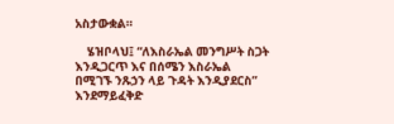አስታውቋል።

    ሄዝቦላህ፤ “ለእስራኤል መንግሥት ስጋት እንዲጋርጥ እና በሰሜን እስራኤል በሚገኙ ንጹኃን ላይ ጉዳት እንዲያደርስ” እንደማይፈቅድ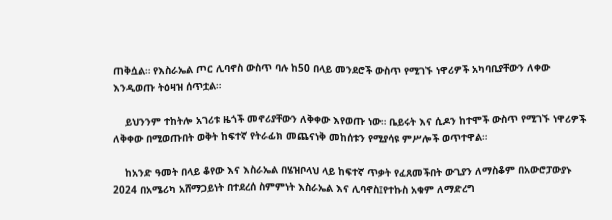ጠቅሷል። የእስራኤል ጦር ሊባኖስ ውስጥ ባሉ ከ50 በላይ መንደሮች ውስጥ የሚገኙ ነዋሪዎች አካባቢያቸውን ለቀው እንዲወጡ ትዕዛዝ ሰጥቷል።

    ይህንንም ተከትሎ አገሪቱ ዜጎች መኖሪያቸውን ለቅቀው እየወጡ ነው። ቤይሩት እና ሲዶን ከተሞች ውስጥ የሚገኙ ነዋሪዎች ለቅቀው በሚወጡበት ወቅት ከፍተኛ የትራፊክ መጨናነቅ መከሰቱን የሚያሳዩ ምሥሎች ወጥተዋል።

    ከአንድ ዓመት በላይ ቆየው እና እስራኤል በሄዝቦላህ ላይ ከፍተኛ ጥቃት የፈጸመችበት ውጊያን ለማስቆም በአውሮፓውያኑ 2024 በአሜሪካ አሸማጋይነት በተደረሰ ስምምነት እስራኤል እና ሊባኖስ፤የተኩስ አቁም ለማድረግ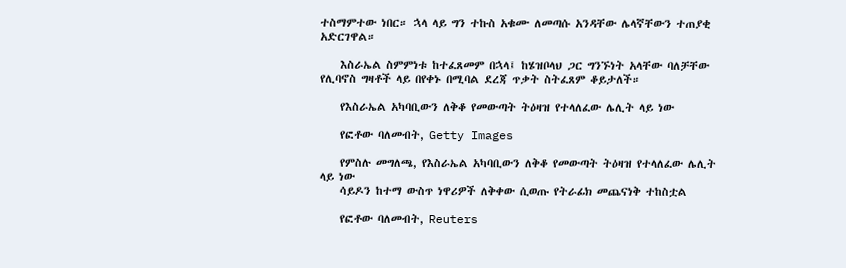ተስማምተው ነበር። ኋላ ላይ ግን ተኩስ አቁሙ ለመጣሱ አንዳቸው ሌላኛቸውን ተጠያቂ አድርገዋል።

    እስራኤል ስምምነቱ ከተፈጸመም በኋላ፤ ከሄዝቦላህ ጋር ግንኙነት አላቸው ባለቻቸው የሊባኖስ ግዛቶች ላይ በየቀኑ በሚባል ደረጃ ጥቃት ስትፈጸም ቆይታለች።

    የእስራኤል አካባቢውን ለቅቆ የመውጣት ትዕዛዝ የተላለፈው ሌሊት ላይ ነው

    የፎቶው ባለመብት, Getty Images

    የምስሉ መግለጫ, የእስራኤል አካባቢውን ለቅቆ የመውጣት ትዕዛዝ የተላለፈው ሌሊት ላይ ነው
    ሳይዶን ከተማ ውስጥ ነዋሪዎች ለቅቀው ሲወጡ የትራፊክ መጨናነቅ ተከስቷል

    የፎቶው ባለመብት, Reuters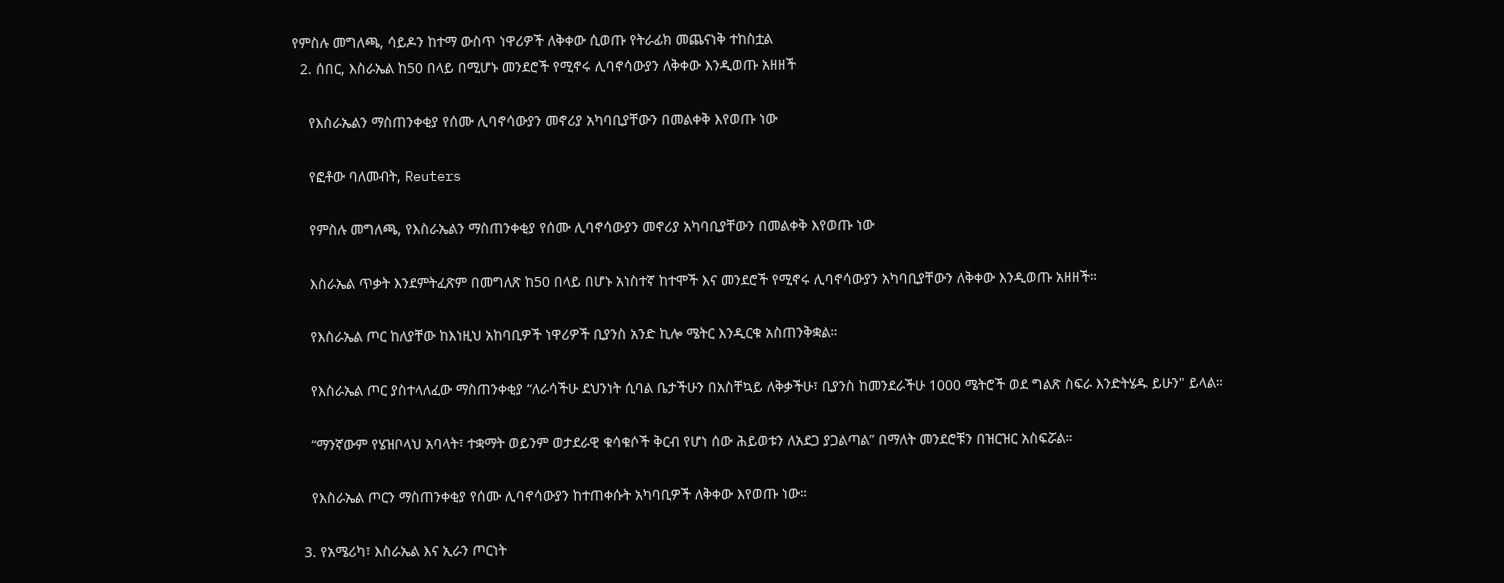የምስሉ መግለጫ, ሳይዶን ከተማ ውስጥ ነዋሪዎች ለቅቀው ሲወጡ የትራፊክ መጨናነቅ ተከስቷል
  2. ሰበር, እስራኤል ከ50 በላይ በሚሆኑ መንደሮች የሚኖሩ ሊባኖሳውያን ለቅቀው እንዲወጡ አዘዘች

    የእስራኤልን ማስጠንቀቂያ የሰሙ ሊባኖሳውያን መኖሪያ አካባቢያቸውን በመልቀቅ እየወጡ ነው

    የፎቶው ባለመብት, Reuters

    የምስሉ መግለጫ, የእስራኤልን ማስጠንቀቂያ የሰሙ ሊባኖሳውያን መኖሪያ አካባቢያቸውን በመልቀቅ እየወጡ ነው

    እስራኤል ጥቃት እንደምትፈጽም በመግለጽ ከ50 በላይ በሆኑ አነስተኛ ከተሞች እና መንደሮች የሚኖሩ ሊባኖሳውያን አካባቢያቸውን ለቅቀው እንዲወጡ አዘዘች።

    የእስራኤል ጦር ከለያቸው ከእነዚህ አከባቢዎች ነዋሪዎች ቢያንስ አንድ ኪሎ ሜትር እንዲርቁ አስጠንቅቋል።

    የእስራኤል ጦር ያስተላለፈው ማስጠንቀቂያ “ለራሳችሁ ደህንነት ሲባል ቤታችሁን በአስቸኳይ ለቅቃችሁ፣ ቢያንስ ከመንደራችሁ 1000 ሜትሮች ወደ ግልጽ ስፍራ እንድትሄዱ ይሁን" ይላል።

    “ማንኛውም የሄዝቦላህ አባላት፣ ተቋማት ወይንም ወታደራዊ ቁሳቁሶች ቅርብ የሆነ ሰው ሕይወቱን ለአደጋ ያጋልጣል” በማለት መንደሮቹን በዝርዝር አስፍሯል።

    የእስራኤል ጦርን ማስጠንቀቂያ የሰሙ ሊባኖሳውያን ከተጠቀሱት አካባቢዎች ለቅቀው እየወጡ ነው።

  3. የአሜሪካ፣ እስራኤል እና ኢራን ጦርነት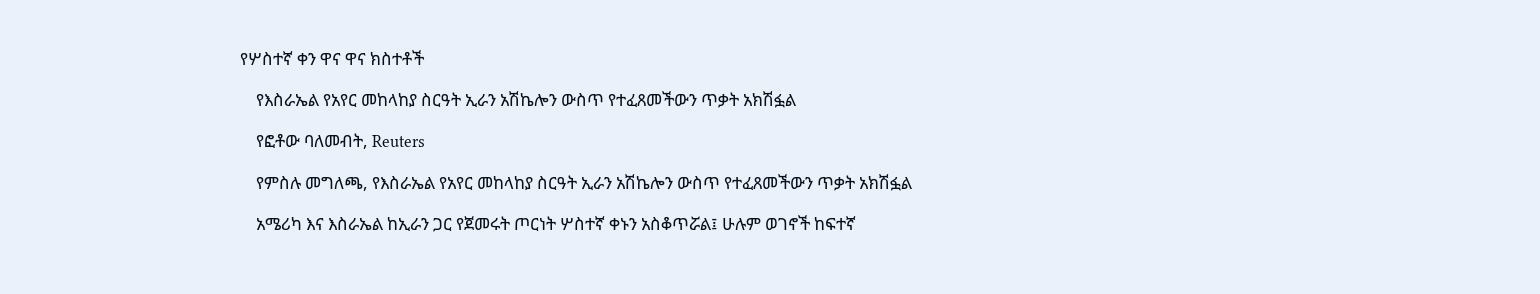የሦስተኛ ቀን ዋና ዋና ክስተቶች

    የእስራኤል የአየር መከላከያ ስርዓት ኢራን አሽኬሎን ውስጥ የተፈጸመችውን ጥቃት አክሽፏል

    የፎቶው ባለመብት, Reuters

    የምስሉ መግለጫ, የእስራኤል የአየር መከላከያ ስርዓት ኢራን አሽኬሎን ውስጥ የተፈጸመችውን ጥቃት አክሽፏል

    አሜሪካ እና እስራኤል ከኢራን ጋር የጀመሩት ጦርነት ሦስተኛ ቀኑን አስቆጥሯል፤ ሁሉም ወገኖች ከፍተኛ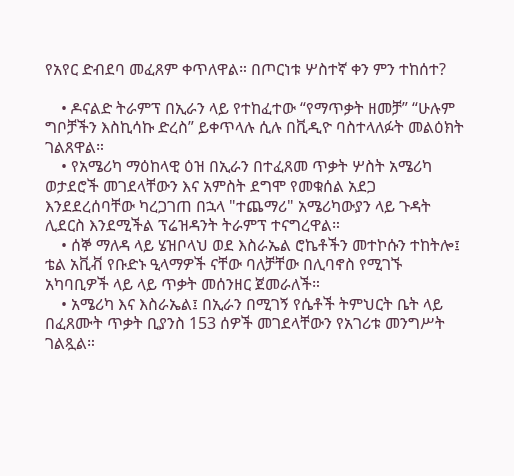የአየር ድብደባ መፈጸም ቀጥለዋል። በጦርነቱ ሦስተኛ ቀን ምን ተከሰተ?

    • ዶናልድ ትራምፕ በኢራን ላይ የተከፈተው “የማጥቃት ዘመቻ” “ሁሉም ግቦቻችን እስኪሳኩ ድረስ” ይቀጥላሉ ሲሉ በቪዲዮ ባስተላለፉት መልዕክት ገልጸዋል።
    • የአሜሪካ ማዕከላዊ ዕዝ በኢራን በተፈጸመ ጥቃት ሦስት አሜሪካ ወታደሮች መገደላቸውን እና አምስት ደግሞ የመቁሰል አደጋ እንደደረሰባቸው ካረጋገጠ በኋላ "ተጨማሪ" አሜሪካውያን ላይ ጉዳት ሊደርስ እንደሚችል ፕሬዝዳንት ትራምፕ ተናግረዋል።
    • ሰኞ ማለዳ ላይ ሄዝቦላህ ወደ እስራኤል ሮኬቶችን መተኮሱን ተከትሎ፤ ቴል አቪቭ የቡድኑ ዒላማዎች ናቸው ባለቻቸው በሊባኖስ የሚገኙ አካባቢዎች ላይ ላይ ጥቃት መሰንዘር ጀመራለች።
    • አሜሪካ እና እስራኤል፤ በኢራን በሚገኝ የሴቶች ትምህርት ቤት ላይ በፈጸሙት ጥቃት ቢያንስ 153 ሰዎች መገደላቸውን የአገሪቱ መንግሥት ገልጿል።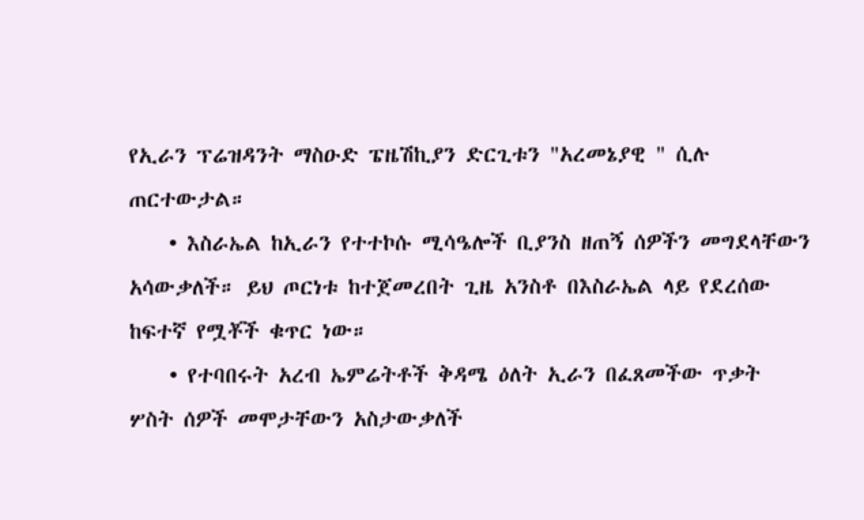የኢራን ፕሬዝዳንት ማስዑድ ፔዜሽኪያን ድርጊቱን "አረመኔያዊ " ሲሉ ጠርተውታል።
    • እስራኤል ከኢራን የተተኮሱ ሚሳዔሎች ቢያንስ ዘጠኝ ሰዎችን መግደላቸውን አሳውቃለች። ይህ ጦርነቱ ከተጀመረበት ጊዜ አንስቶ በእስራኤል ላይ የደረሰው ከፍተኛ የሟቾች ቁጥር ነው።
    • የተባበሩት አረብ ኤምሬትቶች ቅዳሜ ዕለት ኢራን በፈጸመችው ጥቃት ሦስት ሰዎች መሞታቸውን አስታውቃለች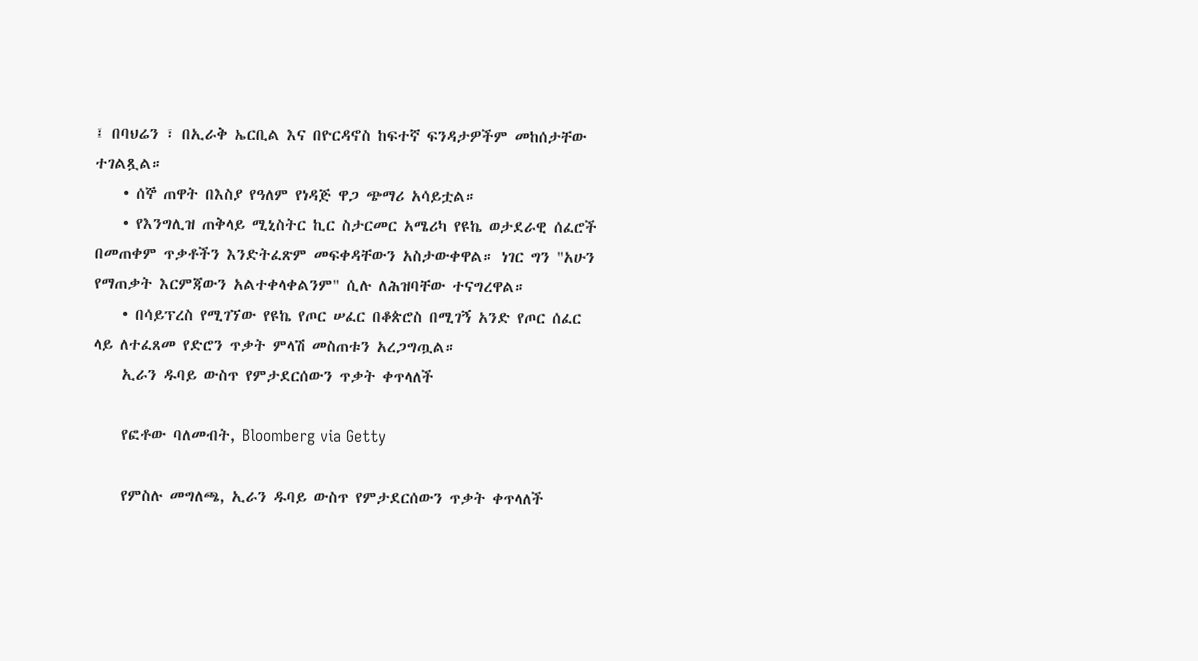፤ በባህሬን ፣ በኢራቅ ኤርቢል እና በዮርዳኖስ ከፍተኛ ፍንዳታዎችም መከሰታቸው ተገልጿል።
    • ሰኞ ጠዋት በእስያ የዓለም የነዳጅ ዋጋ ጭማሪ አሳይቷል።
    • የእንግሊዝ ጠቅላይ ሚኒስትር ኪር ስታርመር አሜሪካ የዩኬ ወታደራዊ ሰፈሮች በመጠቀም ጥቃቶችን እንድትፈጽም መፍቀዳቸውን አስታውቀዋል። ነገር ግን "አሁን የማጠቃት እርምጃውን አልተቀላቀልንም" ሲሉ ለሕዝባቸው ተናግረዋል።
    • በሳይፕረስ የሚገኘው የዩኬ የጦር ሠፈር በቆጵሮስ በሚገኝ አንድ የጦር ሰፈር ላይ ለተፈጸመ የድሮን ጥቃት ምላሽ መስጠቱን አረጋግጧል።
    ኢራን ዱባይ ውስጥ የምታደርሰውን ጥቃት ቀጥላለች

    የፎቶው ባለመብት, Bloomberg via Getty

    የምስሉ መግለጫ, ኢራን ዱባይ ውስጥ የምታደርሰውን ጥቃት ቀጥላለች